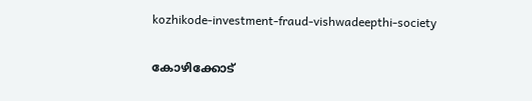kozhikode-investment-fraud-vishwadeepthi-society

കോഴിക്കോട്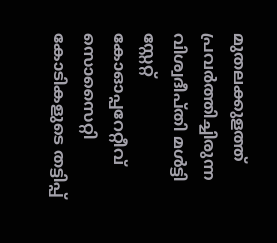മുതലക്കുളത്ത് പ്രവര്‍ത്തിച്ചിരുന്ന വിശ്വദീപ്തി മള്‍ട്ടി സ്റ്റേറ്റ് കോഓപ്പറേറ്റീവ് സൊസൈറ്റി കോടികളുടെ തട്ടിപ്പ്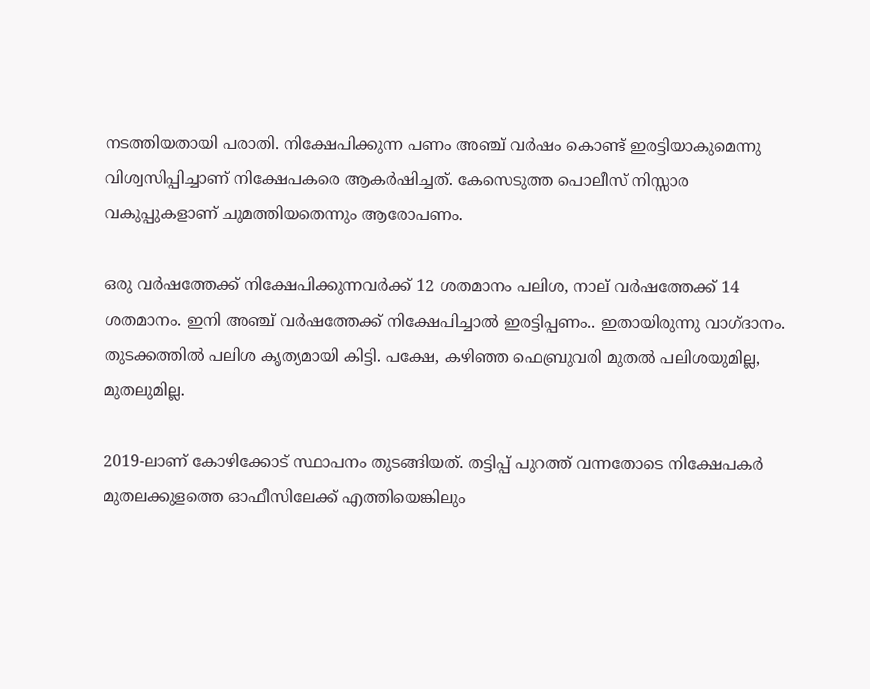നടത്തിയതായി പരാതി. നിക്ഷേപിക്കുന്ന പണം അഞ്ച് വര്‍ഷം കൊണ്ട് ഇരട്ടിയാകുമെന്നു വിശ്വസിപ്പിച്ചാണ് നിക്ഷേപകരെ ആകര്‍ഷിച്ചത്. കേസെടുത്ത പൊലീസ് നിസ്സാര വകുപ്പുകളാണ് ചുമത്തിയതെന്നും ആരോപണം.

ഒരു വര്‍ഷത്തേക്ക് നിക്ഷേപിക്കുന്നവര്‍ക്ക് 12 ശതമാനം പലിശ, നാല് വര്‍ഷത്തേക്ക് 14 ശതമാനം. ഇനി അഞ്ച് വര്‍ഷത്തേക്ക് നിക്ഷേപിച്ചാല്‍ ഇരട്ടിപ്പണം.. ഇതായിരുന്നു വാഗ്ദാനം. തുടക്കത്തില്‍ പലിശ കൃത്യമായി കിട്ടി. പക്ഷേ, കഴിഞ്ഞ ഫെബ്രുവരി മുതല്‍ പലിശയുമില്ല, മുതലുമില്ല.

2019-ലാണ് കോഴിക്കോട് സ്ഥാപനം തുടങ്ങിയത്. തട്ടിപ്പ് പുറത്ത് വന്നതോടെ നിക്ഷേപകര്‍ മുതലക്കുളത്തെ ഓഫീസിലേക്ക് എത്തിയെങ്കിലും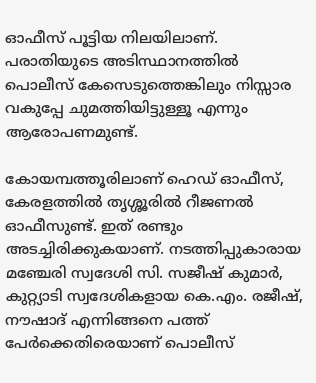ഓഫീസ് പൂട്ടിയ നിലയിലാണ്. പരാതിയുടെ അടിസ്ഥാനത്തില്‍  പൊലീസ് കേസെടുത്തെങ്കിലും നിസ്സാര വകുപ്പേ ചുമത്തിയിട്ടുള്ളൂ എന്നും ആരോപണമുണ്ട്.

കോയമ്പത്തൂരിലാണ് ഹെഡ് ഓഫീസ്, കേരളത്തില്‍ തൃശ്ശൂരിൽ റീജണൽ ഓഫീസുണ്ട്. ഇത് രണ്ടും അടച്ചിരിക്കുകയാണ്. നടത്തിപ്പുകാരായ മഞ്ചേരി സ്വദേശി സി. സജീഷ് കുമാര്‍, കുറ്റ്യാടി സ്വദേശികളായ കെ.എം. രജീഷ്, നൗഷാദ് എന്നിങ്ങനെ പത്ത് പേര്‍ക്കെതിരെയാണ് പൊലീസ്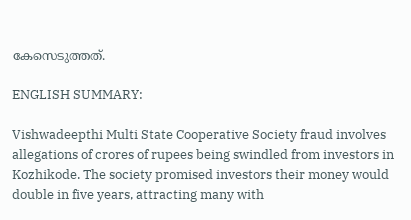കേസെടുത്തത്.

ENGLISH SUMMARY:

Vishwadeepthi Multi State Cooperative Society fraud involves allegations of crores of rupees being swindled from investors in Kozhikode. The society promised investors their money would double in five years, attracting many with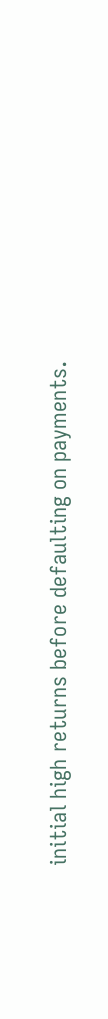initial high returns before defaulting on payments.